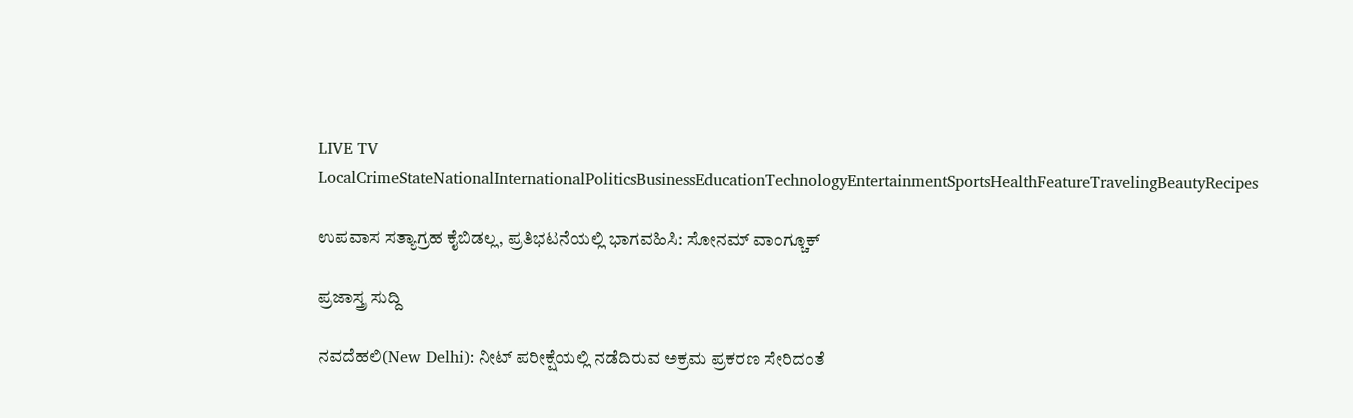LIVE TV LocalCrimeStateNationalInternationalPoliticsBusinessEducationTechnologyEntertainmentSportsHealthFeatureTravelingBeautyRecipes

ಉಪವಾಸ ಸತ್ಯಾಗ್ರಹ ಕೈಬಿಡಲ್ಲ, ಪ್ರತಿಭಟನೆಯಲ್ಲಿ ಭಾಗವಹಿಸಿ: ಸೋನಮ್ ವಾಂಗ್ಚೂಕ್

ಪ್ರಜಾಸ್ತ್ರ ಸುದ್ದಿ

ನವದೆಹಲಿ(New Delhi): ನೀಟ್ ಪರೀಕ್ಷೆಯಲ್ಲಿ ನಡೆದಿರುವ ಅಕ್ರಮ ಪ್ರಕರಣ ಸೇರಿದಂತೆ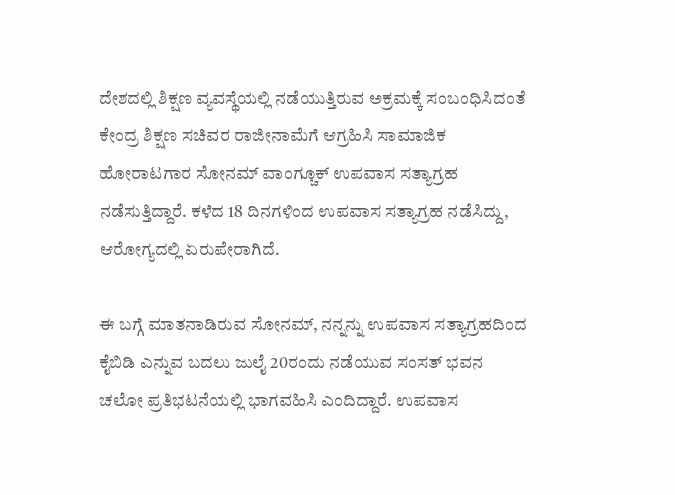ದೇಶದಲ್ಲಿ ಶಿಕ್ಷಣ ವ್ಯವಸ್ಥೆಯಲ್ಲಿ ನಡೆಯುತ್ತಿರುವ ಅಕ್ರಮಕ್ಕೆ ಸಂಬಂಧಿಸಿದಂತೆ ಕೇಂದ್ರ ಶಿಕ್ಷಣ ಸಚಿವರ ರಾಜೀನಾಮೆಗೆ ಆಗ್ರಹಿಸಿ ಸಾಮಾಜಿಕ ಹೋರಾಟಗಾರ ಸೋನಮ್ ವಾಂಗ್ಚೂಕ್ ಉಪವಾಸ ಸತ್ಯಾಗ್ರಹ ನಡೆಸುತ್ತಿದ್ದಾರೆ. ಕಳೆದ 18 ದಿನಗಳಿಂದ ಉಪವಾಸ ಸತ್ಯಾಗ್ರಹ ನಡೆಸಿದ್ದು, ಆರೋಗ್ಯದಲ್ಲಿ ಏರುಪೇರಾಗಿದೆ.

ಈ ಬಗ್ಗೆ ಮಾತನಾಡಿರುವ ಸೋನಮ್, ನನ್ನನ್ನು ಉಪವಾಸ ಸತ್ಯಾಗ್ರಹದಿಂದ ಕೈಬಿಡಿ ಎನ್ನುವ ಬದಲು ಜುಲೈ 20ರಂದು ನಡೆಯುವ ಸಂಸತ್ ಭವನ ಚಲೋ ಪ್ರತಿಭಟನೆಯಲ್ಲಿ ಭಾಗವಹಿಸಿ ಎಂದಿದ್ದಾರೆ. ಉಪವಾಸ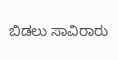ಬಿಡಲು ಸಾವಿರಾರು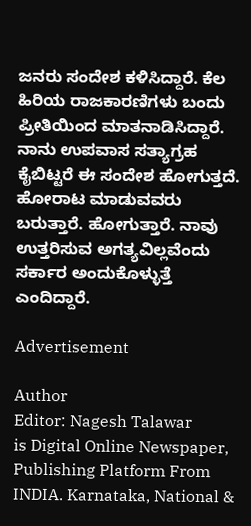ಜನರು ಸಂದೇಶ ಕಳಿಸಿದ್ದಾರೆ. ಕೆಲ ಹಿರಿಯ ರಾಜಕಾರಣಿಗಳು ಬಂದು ಪ್ರೀತಿಯಿಂದ ಮಾತನಾಡಿಸಿದ್ದಾರೆ. ನಾನು ಉಪವಾಸ ಸತ್ಯಾಗ್ರಹ ಕೈಬಿಟ್ಟರೆ ಈ ಸಂದೇಶ ಹೋಗುತ್ತದೆ. ಹೋರಾಟ ಮಾಡುವವರು ಬರುತ್ತಾರೆ. ಹೋಗುತ್ತಾರೆ. ನಾವು ಉತ್ತರಿಸುವ ಅಗತ್ಯವಿಲ್ಲವೆಂದು ಸರ್ಕಾರ ಅಂದುಕೊಳ್ಳುತ್ತೆ ಎಂದಿದ್ದಾರೆ.

Advertisement

Author
Editor: Nagesh Talawar
is Digital Online Newspaper, Publishing Platform From INDIA. Karnataka, National &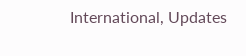International, Updates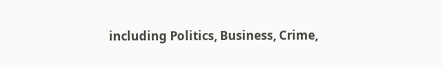including Politics, Business, Crime,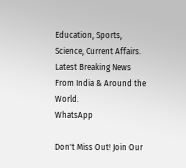Education, Sports, Science, Current Affairs. Latest Breaking News From India & Around the World.
WhatsApp

Don't Miss Out! Join Our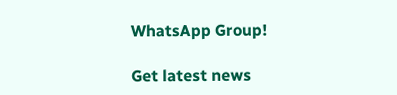WhatsApp Group!

Get latest news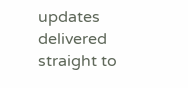updates delivered straight to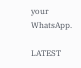your WhatsApp.

LATEST